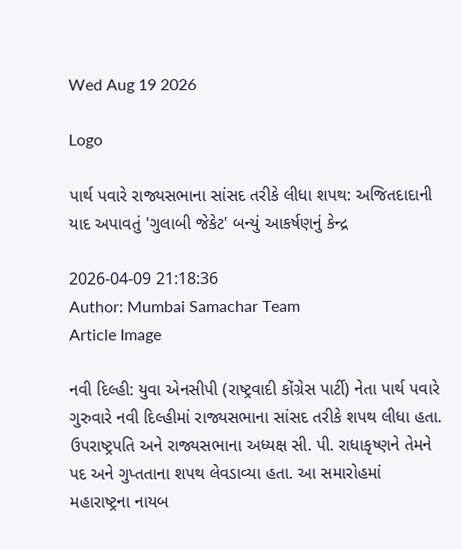Wed Aug 19 2026

Logo

પાર્થ પવારે રાજ્યસભાના સાંસદ તરીકે લીધા શપથ: અજિતદાદાની યાદ અપાવતું 'ગુલાબી જેકેટ' બન્યું આકર્ષણનું કેન્દ્ર

2026-04-09 21:18:36
Author: Mumbai Samachar Team
Article Image

નવી દિલ્હી: યુવા એનસીપી (રાષ્ટ્રવાદી કોંગ્રેસ પાર્ટી) નેતા પાર્થ પવારે ગુરુવારે નવી દિલ્હીમાં રાજ્યસભાના સાંસદ તરીકે શપથ લીધા હતા. ઉપરાષ્ટ્રપતિ અને રાજ્યસભાના અધ્યક્ષ સી. પી. રાધાકૃષ્ણને તેમને પદ અને ગુપ્તતાના શપથ લેવડાવ્યા હતા. આ સમારોહમાં મહારાષ્ટ્રના નાયબ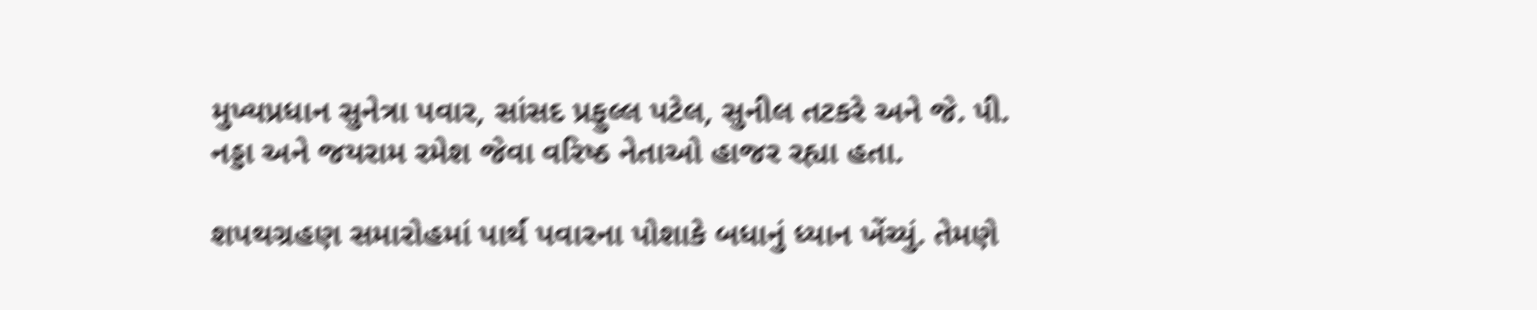મુખ્યપ્રધાન સુનેત્રા પવાર, સાંસદ પ્રફુલ્લ પટેલ, સુનીલ તટકરે અને જે. પી. નડ્ડા અને જયરામ રમેશ જેવા વરિષ્ઠ નેતાઓ હાજર રહ્યા હતા.

શપથગ્રહણ સમારોહમાં પાર્થ પવારના પોશાકે બધાનું ધ્યાન ખેંચ્યું. તેમણે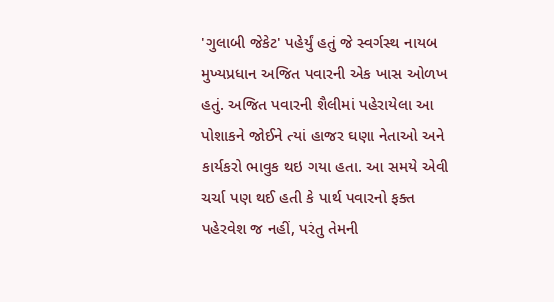'ગુલાબી જેકેટ' પહેર્યું હતું જે સ્વર્ગસ્થ નાયબ મુખ્યપ્રધાન અજિત પવારની એક ખાસ ઓળખ હતું. અજિત પવારની શૈલીમાં પહેરાયેલા આ પોશાકને જોઈને ત્યાં હાજર ઘણા નેતાઓ અને કાર્યકરો ભાવુક થઇ ગયા હતા. આ સમયે એવી ચર્ચા પણ થઈ હતી કે પાર્થ પવારનો ફક્ત પહેરવેશ જ નહીં, પરંતુ તેમની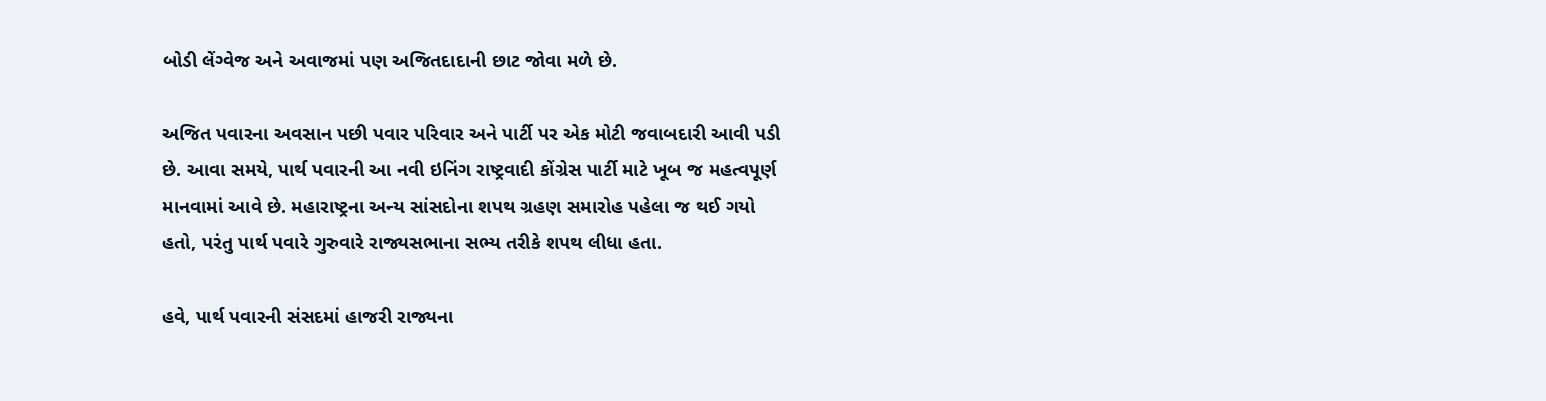બોડી લેંગ્વેજ અને અવાજમાં પણ અજિતદાદાની છાટ જોવા મળે છે.

અજિત પવારના અવસાન પછી પવાર પરિવાર અને પાર્ટી પર એક મોટી જવાબદારી આવી પડી છે. આવા સમયે, પાર્થ પવારની આ નવી ઇનિંગ રાષ્ટ્રવાદી કોંગ્રેસ પાર્ટી માટે ખૂબ જ મહત્વપૂર્ણ માનવામાં આવે છે. મહારાષ્ટ્રના અન્ય સાંસદોના શપથ ગ્રહણ સમારોહ પહેલા જ થઈ ગયો હતો, પરંતુ પાર્થ પવારે ગુરુવારે રાજ્યસભાના સભ્ય તરીકે શપથ લીધા હતા.

હવે, પાર્થ પવારની સંસદમાં હાજરી રાજ્યના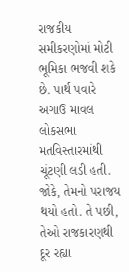રાજકીય સમીકરણોમાં મોટી ભૂમિકા ભજવી શકે છે. પાર્થ પવારે અગાઉ માવલ લોકસભા મતવિસ્તારમાંથી ચૂંટણી લડી હતી. જોકે, તેમનો પરાજય થયો હતો. તે પછી, તેઓ રાજકારણથી દૂર રહ્યા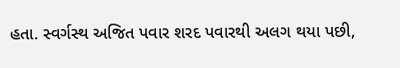હતા. સ્વર્ગસ્થ અજિત પવાર શરદ પવારથી અલગ થયા પછી,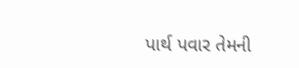પાર્થ પવાર તેમની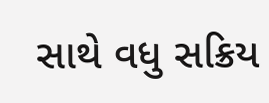સાથે વધુ સક્રિય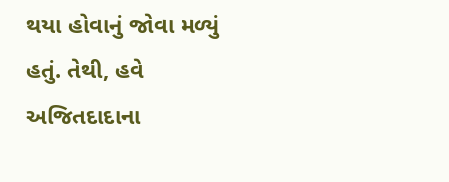થયા હોવાનું જોવા મળ્યું હતું. તેથી, હવે અજિતદાદાના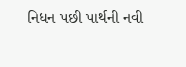નિધન પછી પાર્થની નવી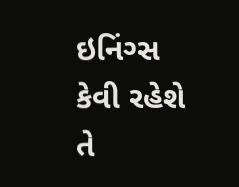ઇનિંગ્સ કેવી રહેશે તે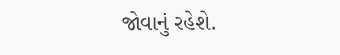જોવાનું રહેશે.